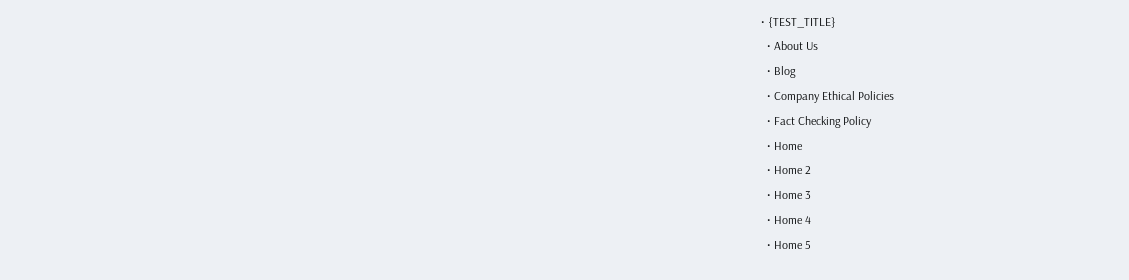• {TEST_TITLE}
  • About Us
  • Blog
  • Company Ethical Policies
  • Fact Checking Policy
  • Home
  • Home 2
  • Home 3
  • Home 4
  • Home 5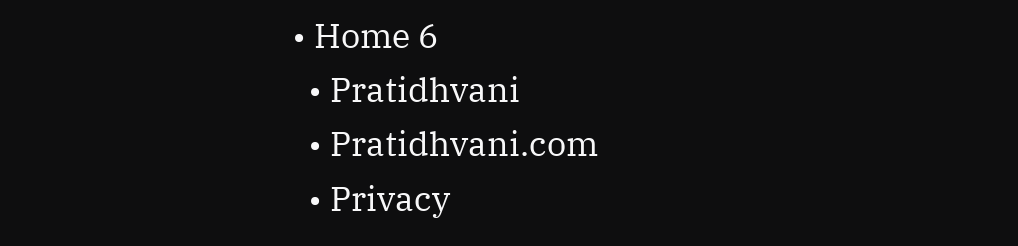• Home 6
  • Pratidhvani
  • Pratidhvani.com
  • Privacy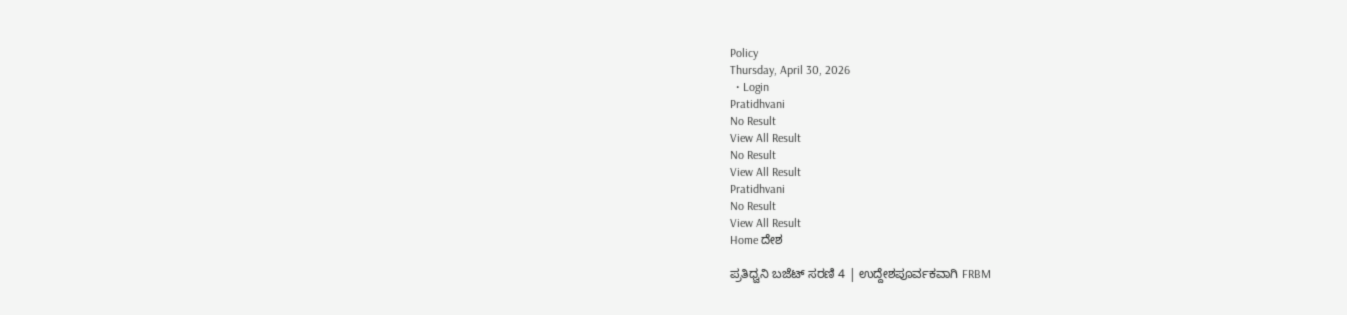Policy
Thursday, April 30, 2026
  • Login
Pratidhvani
No Result
View All Result
No Result
View All Result
Pratidhvani
No Result
View All Result
Home ದೇಶ

ಪ್ರತಿಧ್ವನಿ ಬಜೆಟ್‌ ಸರಣಿ 4 | ಉದ್ದೇಶಪೂರ್ವಕವಾಗಿ FRBM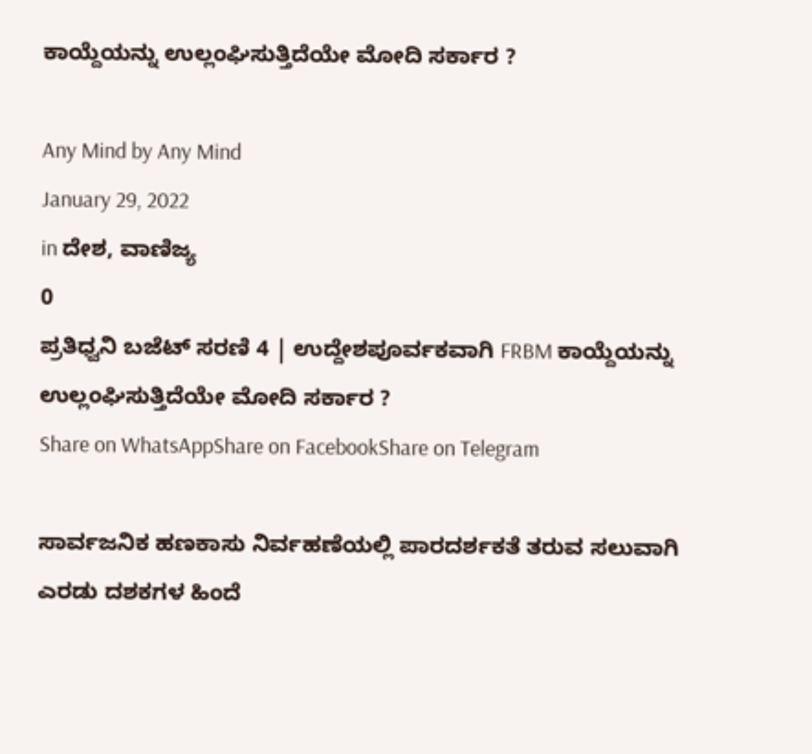ಕಾಯ್ದೆಯನ್ನು ಉಲ್ಲಂಘಿಸುತ್ತಿದೆಯೇ ಮೋದಿ ಸರ್ಕಾರ ?

Any Mind by Any Mind
January 29, 2022
in ದೇಶ, ವಾಣಿಜ್ಯ
0
ಪ್ರತಿಧ್ವನಿ ಬಜೆಟ್‌ ಸರಣಿ 4 | ಉದ್ದೇಶಪೂರ್ವಕವಾಗಿ FRBM ಕಾಯ್ದೆಯನ್ನು ಉಲ್ಲಂಘಿಸುತ್ತಿದೆಯೇ ಮೋದಿ ಸರ್ಕಾರ ?
Share on WhatsAppShare on FacebookShare on Telegram

ಸಾರ್ವಜನಿಕ ಹಣಕಾಸು ನಿರ್ವಹಣೆಯಲ್ಲಿ ಪಾರದರ್ಶಕತೆ ತರುವ ಸಲುವಾಗಿ ಎರಡು ದಶಕಗಳ ಹಿಂದೆ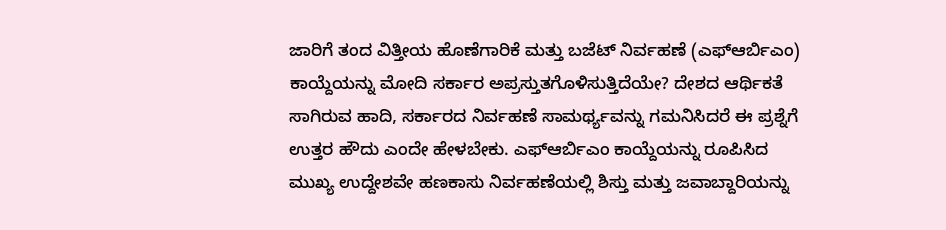ಜಾರಿಗೆ ತಂದ ವಿತ್ತೀಯ ಹೊಣೆಗಾರಿಕೆ ಮತ್ತು ಬಜೆಟ್ ನಿರ್ವಹಣೆ (ಎಫ್ಆರ್ಬಿಎಂ) ಕಾಯ್ದೆಯನ್ನು ಮೋದಿ ಸರ್ಕಾರ ಅಪ್ರಸ್ತುತಗೊಳಿಸುತ್ತಿದೆಯೇ? ದೇಶದ ಆರ್ಥಿಕತೆ ಸಾಗಿರುವ ಹಾದಿ, ಸರ್ಕಾರದ ನಿರ್ವಹಣೆ ಸಾಮರ್ಥ್ಯವನ್ನು ಗಮನಿಸಿದರೆ ಈ ಪ್ರಶ್ನೆಗೆ ಉತ್ತರ ಹೌದು ಎಂದೇ ಹೇಳಬೇಕು. ಎಫ್ಆರ್ಬಿಎಂ ಕಾಯ್ದೆಯನ್ನು ರೂಪಿಸಿದ ಮುಖ್ಯ ಉದ್ದೇಶವೇ ಹಣಕಾಸು ನಿರ್ವಹಣೆಯಲ್ಲಿ ಶಿಸ್ತು ಮತ್ತು ಜವಾಬ್ದಾರಿಯನ್ನು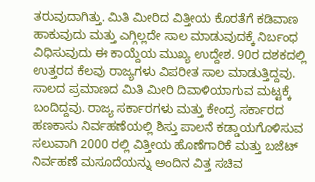ತರುವುದಾಗಿತ್ತು. ಮಿತಿ ಮೀರಿದ ವಿತ್ತೀಯ ಕೊರತೆಗೆ ಕಡಿವಾಣ ಹಾಕುವುದು ಮತ್ತು ಎಗ್ಗಿಲ್ಲದೇ ಸಾಲ ಮಾಡುವುದಕ್ಕೆ ನಿರ್ಬಂಧ ವಿಧಿಸುವುದು ಈ ಕಾಯ್ದೆಯ ಮುಖ್ಯ ಉದ್ದೇಶ. 90ರ ದಶಕದಲ್ಲಿ ಉತ್ತರದ ಕೆಲವು ರಾಜ್ಯಗಳು ವಿಪರೀತ ಸಾಲ ಮಾಡುತ್ತಿದ್ದವು. ಸಾಲದ ಪ್ರಮಾಣದ ಮಿತಿ ಮೀರಿ ದಿವಾಳಿಯಾಗುವ ಮಟ್ಟಕ್ಕೆ ಬಂದಿದ್ದವು. ರಾಜ್ಯ ಸರ್ಕಾರಗಳು ಮತ್ತು ಕೇಂದ್ರ ಸರ್ಕಾರದ ಹಣಕಾಸು ನಿರ್ವಹಣೆಯಲ್ಲಿ ಶಿಸ್ತು ಪಾಲನೆ ಕಡ್ಡಾಯಗೊಳಿಸುವ ಸಲುವಾಗಿ 2000 ರಲ್ಲಿ ವಿತ್ತೀಯ ಹೊಣೆಗಾರಿಕೆ ಮತ್ತು ಬಜೆಟ್ ನಿರ್ವಹಣೆ ಮಸೂದೆಯನ್ನು ಅಂದಿನ ವಿತ್ತ ಸಚಿವ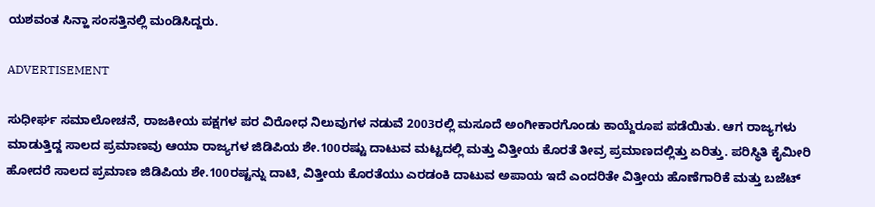ಯಶವಂತ ಸಿನ್ಹಾ ಸಂಸತ್ತಿನಲ್ಲಿ ಮಂಡಿಸಿದ್ದರು.

ADVERTISEMENT

ಸುಧೀರ್ಘ ಸಮಾಲೋಚನೆ, ರಾಜಕೀಯ ಪಕ್ಷಗಳ ಪರ ವಿರೋಧ ನಿಲುವುಗಳ ನಡುವೆ 2003ರಲ್ಲಿ ಮಸೂದೆ ಅಂಗೀಕಾರಗೊಂಡು ಕಾಯ್ದೆರೂಪ ಪಡೆಯಿತು. ಆಗ ರಾಜ್ಯಗಳು ಮಾಡುತ್ತಿದ್ದ ಸಾಲದ ಪ್ರಮಾಣವು ಆಯಾ ರಾಜ್ಯಗಳ ಜಿಡಿಪಿಯ ಶೇ.100ರಷ್ಟು ದಾಟುವ ಮಟ್ಟದಲ್ಲಿ ಮತ್ತು ವಿತ್ತೀಯ ಕೊರತೆ ತೀವ್ರ ಪ್ರಮಾಣದಲ್ಲಿತ್ತು ಏರಿತ್ತು. ಪರಿಸ್ಥಿತಿ ಕೈಮೀರಿ ಹೋದರೆ ಸಾಲದ ಪ್ರಮಾಣ ಜಿಡಿಪಿಯ ಶೇ.100ರಷ್ಟನ್ನು ದಾಟಿ, ವಿತ್ತೀಯ ಕೊರತೆಯು ಎರಡಂಕಿ ದಾಟುವ ಅಪಾಯ ಇದೆ ಎಂದರಿತೇ ವಿತ್ತೀಯ ಹೊಣೆಗಾರಿಕೆ ಮತ್ತು ಬಜೆಟ್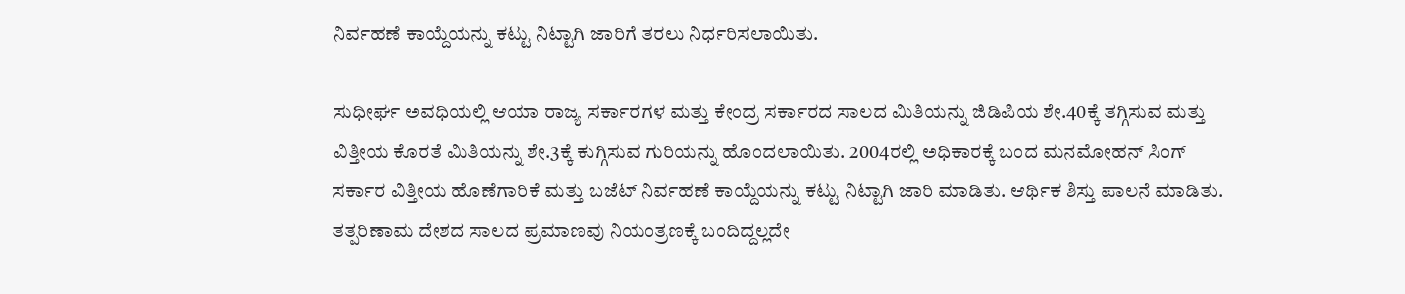ನಿರ್ವಹಣೆ ಕಾಯ್ದೆಯನ್ನು ಕಟ್ಟು ನಿಟ್ಟಾಗಿ ಜಾರಿಗೆ ತರಲು ನಿರ್ಧರಿಸಲಾಯಿತು.

ಸುಧೀರ್ಘ ಅವಧಿಯಲ್ಲಿ ಆಯಾ ರಾಜ್ಯ ಸರ್ಕಾರಗಳ ಮತ್ತು ಕೇಂದ್ರ ಸರ್ಕಾರದ ಸಾಲದ ಮಿತಿಯನ್ನು ಜಿಡಿಪಿಯ ಶೇ.40ಕ್ಕೆ ತಗ್ಗಿಸುವ ಮತ್ತು ವಿತ್ತೀಯ ಕೊರತೆ ಮಿತಿಯನ್ನು ಶೇ.3ಕ್ಕೆ ಕುಗ್ಗಿಸುವ ಗುರಿಯನ್ನು ಹೊಂದಲಾಯಿತು. 2004ರಲ್ಲಿ ಅಧಿಕಾರಕ್ಕೆ ಬಂದ ಮನಮೋಹನ್ ಸಿಂಗ್ ಸರ್ಕಾರ ವಿತ್ತೀಯ ಹೊಣೆಗಾರಿಕೆ ಮತ್ತು ಬಜೆಟ್ ನಿರ್ವಹಣೆ ಕಾಯ್ದೆಯನ್ನು ಕಟ್ಟು ನಿಟ್ಟಾಗಿ ಜಾರಿ ಮಾಡಿತು. ಆರ್ಥಿಕ ಶಿಸ್ತು ಪಾಲನೆ ಮಾಡಿತು. ತತ್ಪರಿಣಾಮ ದೇಶದ ಸಾಲದ ಪ್ರಮಾಣವು ನಿಯಂತ್ರಣಕ್ಕೆ ಬಂದಿದ್ದಲ್ಲದೇ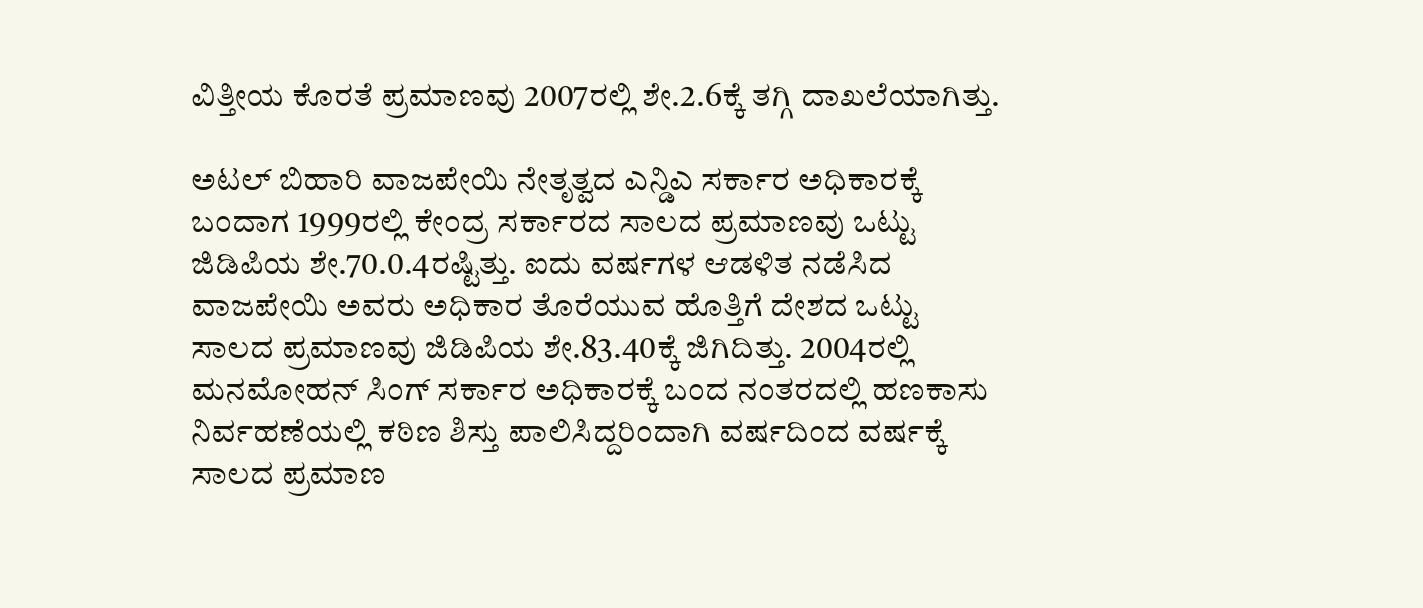ವಿತ್ತೀಯ ಕೊರತೆ ಪ್ರಮಾಣವು 2007ರಲ್ಲಿ ಶೇ.2.6ಕ್ಕೆ ತಗ್ಗಿ ದಾಖಲೆಯಾಗಿತ್ತು.

ಅಟಲ್ ಬಿಹಾರಿ ವಾಜಪೇಯಿ ನೇತೃತ್ವದ ಎನ್ಡಿಎ ಸರ್ಕಾರ ಅಧಿಕಾರಕ್ಕೆ ಬಂದಾಗ 1999ರಲ್ಲಿ ಕೇಂದ್ರ ಸರ್ಕಾರದ ಸಾಲದ ಪ್ರಮಾಣವು ಒಟ್ಟು ಜಿಡಿಪಿಯ ಶೇ.70.0.4ರಷ್ಟಿತ್ತು. ಐದು ವರ್ಷಗಳ ಆಡಳಿತ ನಡೆಸಿದ ವಾಜಪೇಯಿ ಅವರು ಅಧಿಕಾರ ತೊರೆಯುವ ಹೊತ್ತಿಗೆ ದೇಶದ ಒಟ್ಟು ಸಾಲದ ಪ್ರಮಾಣವು ಜಿಡಿಪಿಯ ಶೇ.83.40ಕ್ಕೆ ಜಿಗಿದಿತ್ತು. 2004ರಲ್ಲಿ ಮನಮೋಹನ್ ಸಿಂಗ್ ಸರ್ಕಾರ ಅಧಿಕಾರಕ್ಕೆ ಬಂದ ನಂತರದಲ್ಲಿ ಹಣಕಾಸು ನಿರ್ವಹಣೆಯಲ್ಲಿ ಕಠಿಣ ಶಿಸ್ತು ಪಾಲಿಸಿದ್ದರಿಂದಾಗಿ ವರ್ಷದಿಂದ ವರ್ಷಕ್ಕೆ ಸಾಲದ ಪ್ರಮಾಣ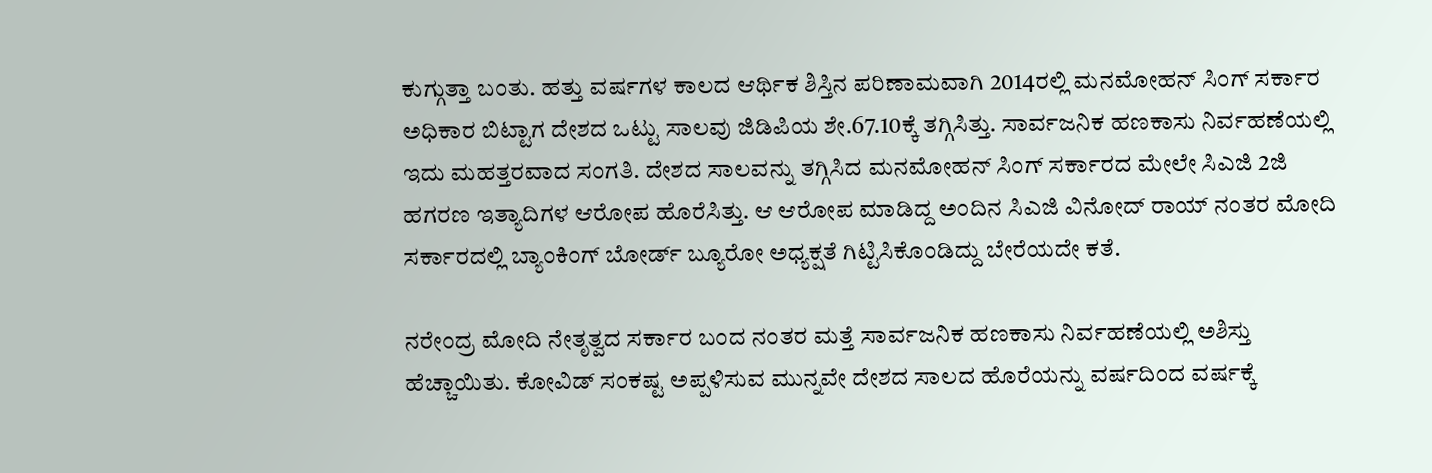ಕುಗ್ಗುತ್ತಾ ಬಂತು. ಹತ್ತು ವರ್ಷಗಳ ಕಾಲದ ಆರ್ಥಿಕ ಶಿಸ್ತಿನ ಪರಿಣಾಮವಾಗಿ 2014ರಲ್ಲಿ ಮನಮೋಹನ್ ಸಿಂಗ್ ಸರ್ಕಾರ ಅಧಿಕಾರ ಬಿಟ್ಟಾಗ ದೇಶದ ಒಟ್ಟು ಸಾಲವು ಜಿಡಿಪಿಯ ಶೇ.67.10ಕ್ಕೆ ತಗ್ಗಿಸಿತ್ತು. ಸಾರ್ವಜನಿಕ ಹಣಕಾಸು ನಿರ್ವಹಣೆಯಲ್ಲಿ ಇದು ಮಹತ್ತರವಾದ ಸಂಗತಿ. ದೇಶದ ಸಾಲವನ್ನು ತಗ್ಗಿಸಿದ ಮನಮೋಹನ್ ಸಿಂಗ್ ಸರ್ಕಾರದ ಮೇಲೇ ಸಿಎಜಿ 2ಜಿ ಹಗರಣ ಇತ್ಯಾದಿಗಳ ಆರೋಪ ಹೊರೆಸಿತ್ತು. ಆ ಆರೋಪ ಮಾಡಿದ್ದ ಅಂದಿನ ಸಿಎಜಿ ವಿನೋದ್ ರಾಯ್ ನಂತರ ಮೋದಿ ಸರ್ಕಾರದಲ್ಲಿ ಬ್ಯಾಂಕಿಂಗ್ ಬೋರ್ಡ್ ಬ್ಯೂರೋ ಅಧ್ಯಕ್ಷತೆ ಗಿಟ್ಟಿಸಿಕೊಂಡಿದ್ದು ಬೇರೆಯದೇ ಕತೆ.

ನರೇಂದ್ರ ಮೋದಿ ನೇತೃತ್ವದ ಸರ್ಕಾರ ಬಂದ ನಂತರ ಮತ್ತೆ ಸಾರ್ವಜನಿಕ ಹಣಕಾಸು ನಿರ್ವಹಣೆಯಲ್ಲಿ ಅಶಿಸ್ತು ಹೆಚ್ಚಾಯಿತು. ಕೋವಿಡ್ ಸಂಕಷ್ಟ ಅಪ್ಪಳಿಸುವ ಮುನ್ನವೇ ದೇಶದ ಸಾಲದ ಹೊರೆಯನ್ನು ವರ್ಷದಿಂದ ವರ್ಷಕ್ಕೆ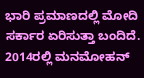ಭಾರಿ ಪ್ರಮಾಣದಲ್ಲಿ ಮೋದಿ ಸರ್ಕಾರ ಏರಿಸುತ್ತಾ ಬಂದಿದೆ. 2014ರಲ್ಲಿ ಮನಮೋಹನ್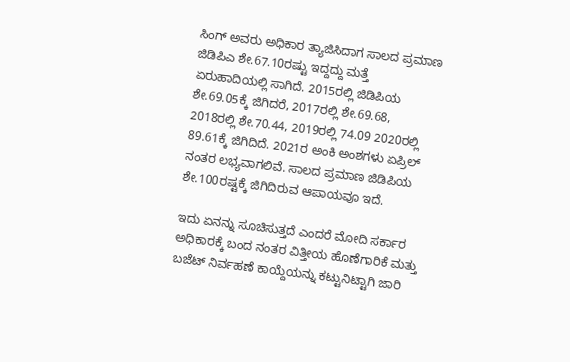ಸಿಂಗ್ ಅವರು ಅಧಿಕಾರ ತ್ಯಾಜಿಸಿದಾಗ ಸಾಲದ ಪ್ರಮಾಣ ಜಿಡಿಪಿಎ ಶೇ.67.10ರಷ್ಟು ಇದ್ದದ್ದು ಮತ್ತೆ ಏರುಹಾದಿಯಲ್ಲಿ ಸಾಗಿದೆ. 2015ರಲ್ಲಿ ಜಿಡಿಪಿಯ ಶೇ.69.05ಕ್ಕೆ ಜಿಗಿದರೆ, 2017ರಲ್ಲಿ ಶೇ.69.68, 2018ರಲ್ಲಿ ಶೇ.70.44, 2019ರಲ್ಲಿ 74.09 2020ರಲ್ಲಿ 89.61ಕ್ಕೆ ಜಿಗಿದಿದೆ. 2021ರ ಅಂಕಿ ಅಂಶಗಳು ಏಪ್ರಿಲ್ ನಂತರ ಲಭ್ಯವಾಗಲಿವೆ. ಸಾಲದ ಪ್ರಮಾಣ ಜಿಡಿಪಿಯ ಶೇ.100ರಷ್ಟಕ್ಕೆ ಜಿಗಿದಿರುವ ಆಪಾಯವೂ ಇದೆ.

ಇದು ಏನನ್ನು ಸೂಚಿಸುತ್ತದೆ ಎಂದರೆ ಮೋದಿ ಸರ್ಕಾರ ಅಧಿಕಾರಕ್ಕೆ ಬಂದ ನಂತರ ವಿತ್ತೀಯ ಹೊಣೆಗಾರಿಕೆ ಮತ್ತು ಬಜೆಟ್ ನಿರ್ವಹಣೆ ಕಾಯ್ದೆಯನ್ನು ಕಟ್ಟುನಿಟ್ಟಾಗಿ ಜಾರಿ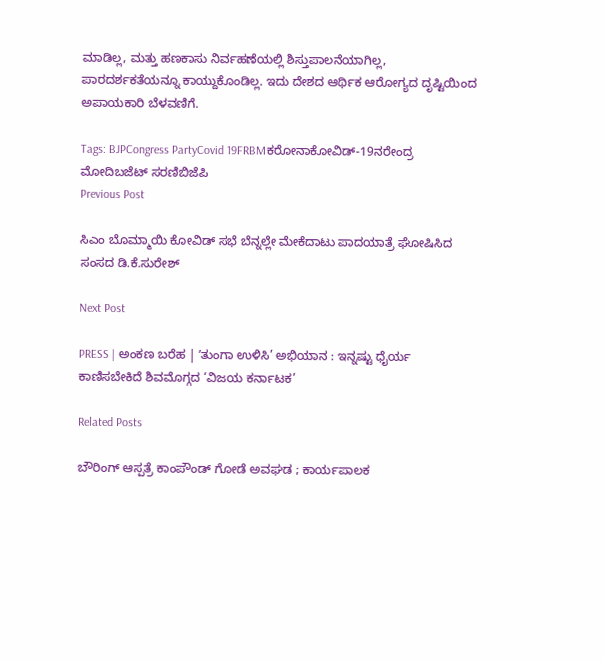ಮಾಡಿಲ್ಲ, ಮತ್ತು ಹಣಕಾಸು ನಿರ್ವಹಣೆಯಲ್ಲಿ ಶಿಸ್ತುಪಾಲನೆಯಾಗಿಲ್ಲ, ಪಾರದರ್ಶಕತೆಯನ್ನೂ ಕಾಯ್ದುಕೊಂಡಿಲ್ಲ. ಇದು ದೇಶದ ಆರ್ಥಿಕ ಆರೋಗ್ಯದ ದೃಷ್ಟಿಯಿಂದ ಅಪಾಯಕಾರಿ ಬೆಳವಣಿಗೆ.

Tags: BJPCongress PartyCovid 19FRBMಕರೋನಾಕೋವಿಡ್-19ನರೇಂದ್ರ ಮೋದಿಬಜೆಟ್‌ ಸರಣಿಬಿಜೆಪಿ
Previous Post

ಸಿಎಂ ಬೊಮ್ಮಾಯಿ ಕೋವಿಡ್ ಸಭೆ ಬೆನ್ನಲ್ಲೇ ಮೇಕೆದಾಟು ಪಾದಯಾತ್ರೆ ಘೋಷಿಸಿದ ಸಂಸದ ಡಿ.ಕೆ.ಸುರೇಶ್

Next Post

PRESS | ಅಂಕಣ ಬರೆಹ | ʼತುಂಗಾ ಉಳಿಸಿ’ ಅಭಿಯಾನ : ಇನ್ನಷ್ಟು ಧೈರ್ಯ ಕಾಣಿಸಬೇಕಿದೆ ಶಿವಮೊಗ್ಗದ ‘ವಿಜಯ ಕರ್ನಾಟಕ’

Related Posts

ಬೌರಿಂಗ್ ಆಸ್ಪತ್ರೆ ಕಾಂಪೌಂಡ್ ಗೋಡೆ ಅವಘಡ ; ಕಾರ್ಯಪಾಲಕ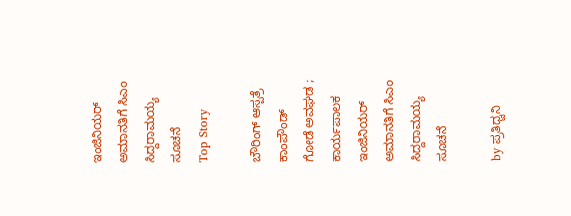ಇಂಜಿನಿಯರ್ ಅಮಾನತಿಗೆ ಸಿಎಂ ಸಿದ್ದರಾಮಯ್ಯ ಸೂಚನೆ
Top Story

ಬೌರಿಂಗ್ ಆಸ್ಪತ್ರೆ ಕಾಂಪೌಂಡ್ ಗೋಡೆ ಅವಘಡ ; ಕಾರ್ಯಪಾಲಕ ಇಂಜಿನಿಯರ್ ಅಮಾನತಿಗೆ ಸಿಎಂ ಸಿದ್ದರಾಮಯ್ಯ ಸೂಚನೆ

by ಪ್ರತಿಧ್ವನಿ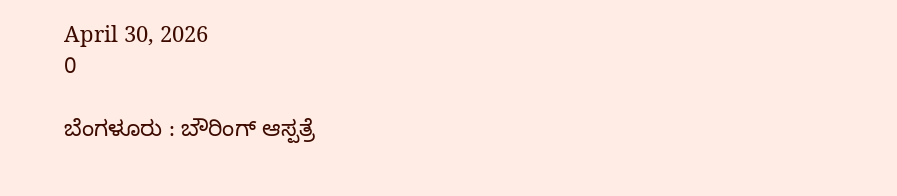April 30, 2026
0

ಬೆಂಗಳೂರು : ಬೌರಿಂಗ್ ಆಸ್ಪತ್ರೆ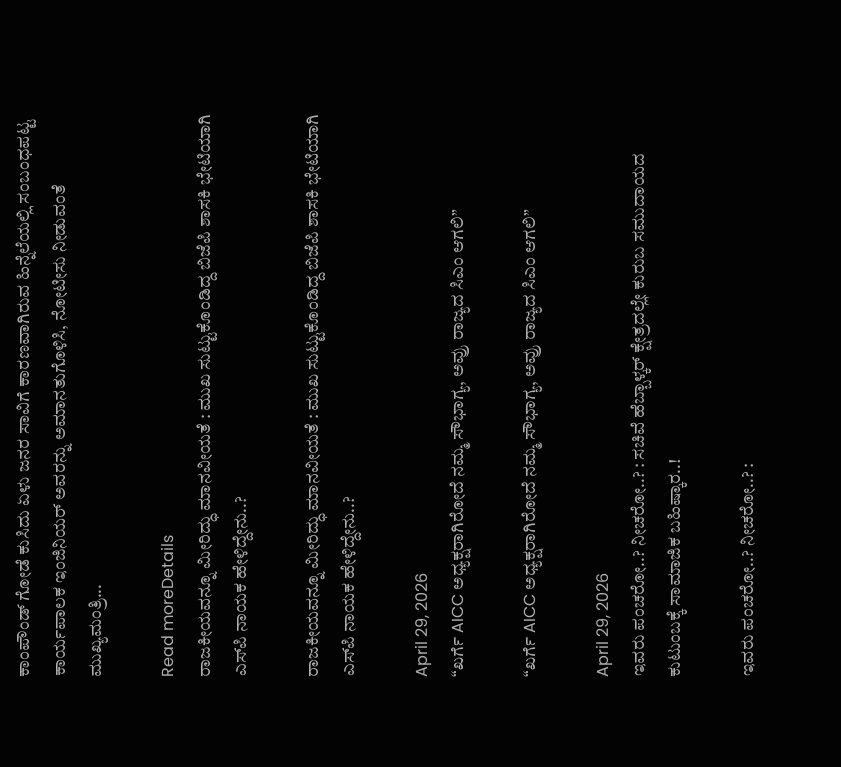ಕಾಂಪೌಂಡ್ ಗೋಡೆ ಕುಸಿದು ಏಳು ಜನರ ಸಾವಿಗೆ ಕಾರಣವಾಗಿರುವ ಹಿನ್ನೆಲೆಯಲ್ಲಿ ಸಂಬಂಧಪಟ್ಟ ಕಾರ್ಯಪಾಲಕ ಇಂಜಿನಿಯರ್ ಅವರನ್ನು ಅಮಾನತುಗೊಳಿಸಿ, ನೋಟೀಸು ನೀಡುವಂತೆ ಮುಖ್ಯಮಂತ್ರಿ...

Read moreDetails
ರಾಜಕೀಯವನ್ನೂ ಮೀರಿದ್ಧು ಮಾನವೀಯತೆ : ಮುಖ ಸುಟ್ಟುಕೊಂಡಿದ್ದ ಬಿಜೆಪಿ ಶಾಸಕಿ ಭೇಟಿಯಾಗಿ ಎಸ್‌ಪಿ ನಾಯಕ ಹೇಳಿದ್ದೇನು..?

ರಾಜಕೀಯವನ್ನೂ ಮೀರಿದ್ಧು ಮಾನವೀಯತೆ : ಮುಖ ಸುಟ್ಟುಕೊಂಡಿದ್ದ ಬಿಜೆಪಿ ಶಾಸಕಿ ಭೇಟಿಯಾಗಿ ಎಸ್‌ಪಿ ನಾಯಕ ಹೇಳಿದ್ದೇನು..?

April 29, 2026
“ಖರ್ಗೆ AICC ಅಧ್ಯಕ್ಷರಾಗಿರೋದೆ ನಮ್ಮ ಸೌಭಾಗ್ಯ, ಅವ್ರು ರಾಜ್ಯದ ಸಿಎಂ ಆಗಲಿ”

“ಖರ್ಗೆ AICC ಅಧ್ಯಕ್ಷರಾಗಿರೋದೆ ನಮ್ಮ ಸೌಭಾಗ್ಯ, ಅವ್ರು ರಾಜ್ಯದ ಸಿಎಂ ಆಗಲಿ”

April 29, 2026
ಇವರು ಪಂಚರೋ..? ನೀಚರೋ..? : ಸಚಿವೆ ಹೆಬ್ಬಾಳ್ಕರ್‌ ಕ್ಷೇತ್ರದಲ್ಲೇ ಕುರುಬ ಸಮುದಾಯದ ಕುಟುಂಬಕ್ಕೆ ಸಾಮಾಜಿಕ ಬಹಿಷ್ಕಾರ..!

ಇವರು ಪಂಚರೋ..? ನೀಚರೋ..? :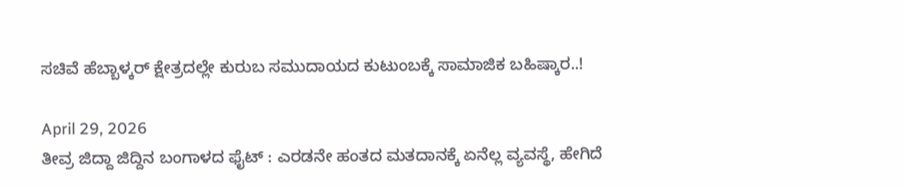ಸಚಿವೆ ಹೆಬ್ಬಾಳ್ಕರ್‌ ಕ್ಷೇತ್ರದಲ್ಲೇ ಕುರುಬ ಸಮುದಾಯದ ಕುಟುಂಬಕ್ಕೆ ಸಾಮಾಜಿಕ ಬಹಿಷ್ಕಾರ..!

April 29, 2026
ತೀವ್ರ ಜಿದ್ದಾ ಜಿದ್ದಿನ ಬಂಗಾಳದ ಫೈಟ್‌ : ಎರಡನೇ ಹಂತದ ಮತದಾನಕ್ಕೆ ಏನೆಲ್ಲ ವ್ಯವಸ್ಥೆ, ಹೇಗಿದೆ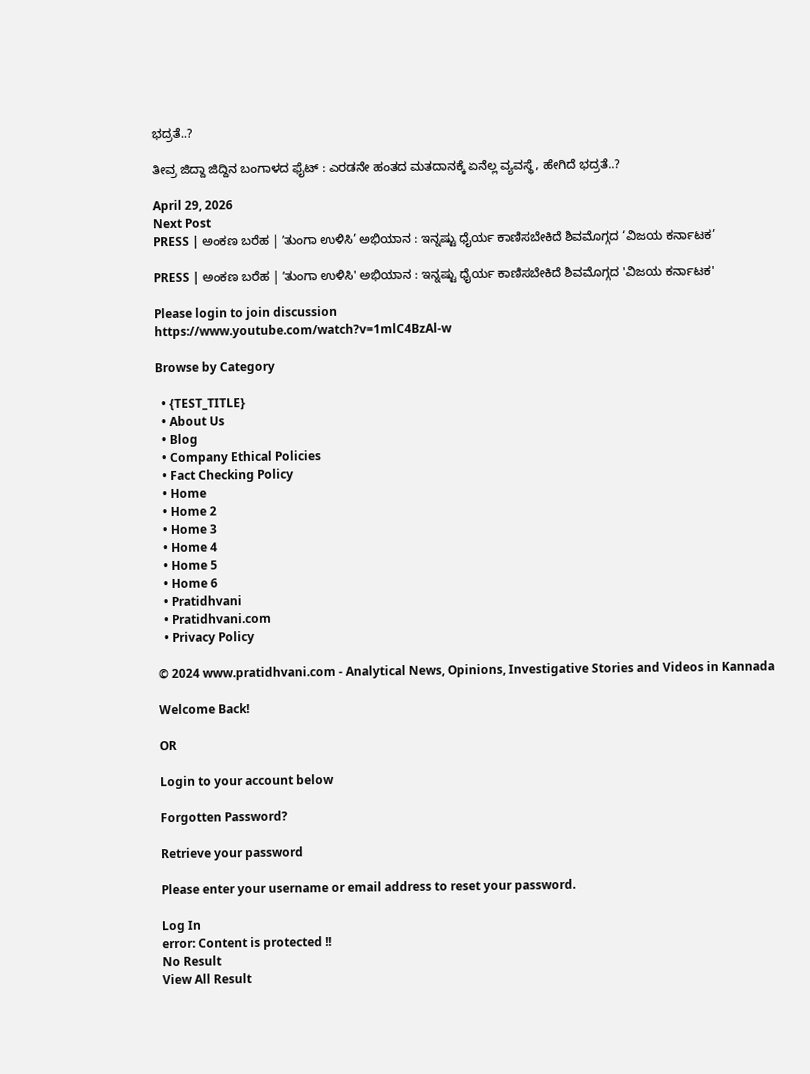ಭದ್ರತೆ..?

ತೀವ್ರ ಜಿದ್ದಾ ಜಿದ್ದಿನ ಬಂಗಾಳದ ಫೈಟ್‌ : ಎರಡನೇ ಹಂತದ ಮತದಾನಕ್ಕೆ ಏನೆಲ್ಲ ವ್ಯವಸ್ಥೆ, ಹೇಗಿದೆ ಭದ್ರತೆ..?

April 29, 2026
Next Post
PRESS | ಅಂಕಣ ಬರೆಹ | ʼತುಂಗಾ ಉಳಿಸಿ’ ಅಭಿಯಾನ : ಇನ್ನಷ್ಟು ಧೈರ್ಯ ಕಾಣಿಸಬೇಕಿದೆ ಶಿವಮೊಗ್ಗದ ‘ವಿಜಯ ಕರ್ನಾಟಕ’

PRESS | ಅಂಕಣ ಬರೆಹ | ʼತುಂಗಾ ಉಳಿಸಿ' ಅಭಿಯಾನ : ಇನ್ನಷ್ಟು ಧೈರ್ಯ ಕಾಣಿಸಬೇಕಿದೆ ಶಿವಮೊಗ್ಗದ 'ವಿಜಯ ಕರ್ನಾಟಕ'

Please login to join discussion
https://www.youtube.com/watch?v=1mlC4BzAl-w

Browse by Category

  • {TEST_TITLE}
  • About Us
  • Blog
  • Company Ethical Policies
  • Fact Checking Policy
  • Home
  • Home 2
  • Home 3
  • Home 4
  • Home 5
  • Home 6
  • Pratidhvani
  • Pratidhvani.com
  • Privacy Policy

© 2024 www.pratidhvani.com - Analytical News, Opinions, Investigative Stories and Videos in Kannada

Welcome Back!

OR

Login to your account below

Forgotten Password?

Retrieve your password

Please enter your username or email address to reset your password.

Log In
error: Content is protected !!
No Result
View All Result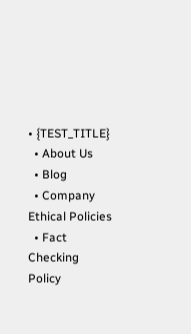• {TEST_TITLE}
  • About Us
  • Blog
  • Company Ethical Policies
  • Fact Checking Policy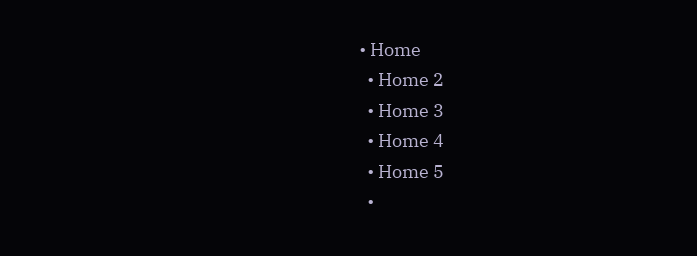• Home
  • Home 2
  • Home 3
  • Home 4
  • Home 5
  •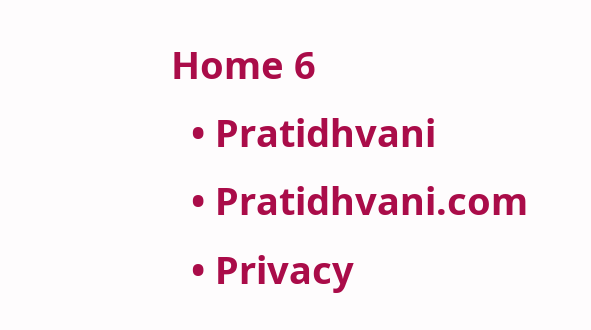Home 6
  • Pratidhvani
  • Pratidhvani.com
  • Privacy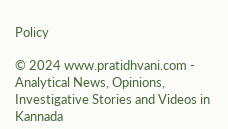Policy

© 2024 www.pratidhvani.com - Analytical News, Opinions, Investigative Stories and Videos in Kannada